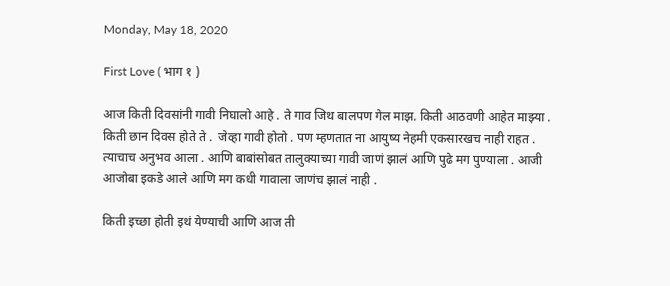Monday, May 18, 2020

First Love ( भाग १ )

आज किती दिवसांनी गावी निघालो आहे . ते गाव जिथ बालपण गेल माझ. किती आठवणी आहेत माझ्या . किती छान दिवस होते ते .  जेव्हा गावी होतो . पण म्हणतात ना आयुष्य नेहमी एकसारखच नाही राहत . त्याचाच अनुभव आला . आणि बाबांसोबत तालुक्याच्या गावी जाणं झालं आणि पुढे मग पुण्याला . आजी आजोबा इकडे आले आणि मग कधी गावाला जाणंच झालं नाही .

किती इच्छा होती इथं येण्याची आणि आज ती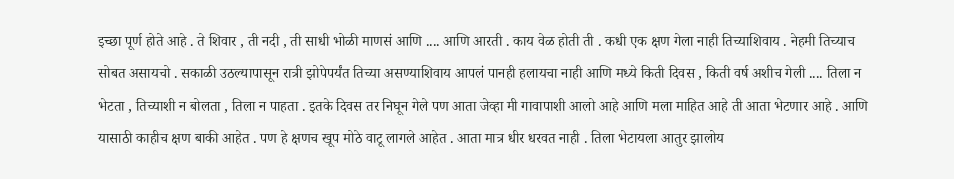इच्छा पूर्ण होते आहे . ते शिवार , ती नदी , ती साधी भोळी माणसं आणि .... आणि आरती . काय वेळ होती ती . कधी एक क्षण गेला नाही तिच्याशिवाय . नेहमी तिच्याच सोबत असायचो . सकाळी उठल्यापासून रात्री झोपेपर्यंत तिच्या असण्याशिवाय आपलं पानही हलायचा नाही आणि मध्ये किती दिवस , किती वर्ष अशीच गेली .... तिला न भेटता , तिच्याशी न बोलता , तिला न पाहता . इतके दिवस तर निघून गेले पण आता जेव्हा मी गावापाशी आलो आहे आणि मला माहित आहे ती आता भेटणार आहे . आणि यासाठी काहीच क्षण बाकी आहेत . पण हे क्षणच खूप मोठे वाटू लागले आहेत . आता मात्र धीर धरवत नाही . तिला भेटायला आतुर झालोय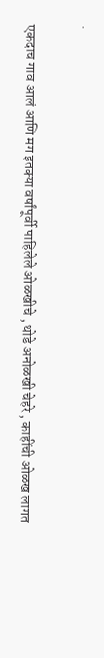.

एकदाच गाव आलं आणि मग इतक्या वर्षांपूर्वी पाहिलेले ओळखीचे , थोडे अनोळखी चेहरे , काहींची ओळख लागत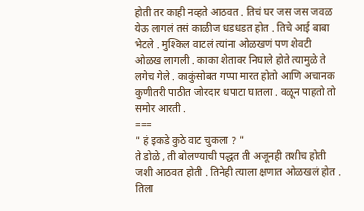होती तर काही नव्हते आठवत . तिचं घर जस जस जवळ येऊ लागलं तसं काळीज धडधडत होत . तिचे आई बाबा भेटले . मुश्किल वाटलं त्यांना ओळखणं पण शेवटी ओळख लागली . काका शेतावर निघाले होते त्यामुळे ते लगेच गेले . काकुंसोबत गप्पा मारत होतो आणि अचानक कुणीतरी पाठीत जोरदार धपाटा घातला . वळून पाहतो तो समोर आरती .
===
" हं इकडे कुठे वाट चुकला ? "
ते डोळे , ती बोलण्याची पद्धत ती अजूनही तशीच होती जशी आठवत होती . तिनेही त्याला क्षणात ओळखलं होत . तिला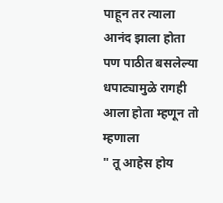पाहून तर त्याला आनंद झाला होता पण पाठीत बसलेल्या धपाट्यामुळे रागही आला होता म्हणून तो म्हणाला
" तू आहेस होय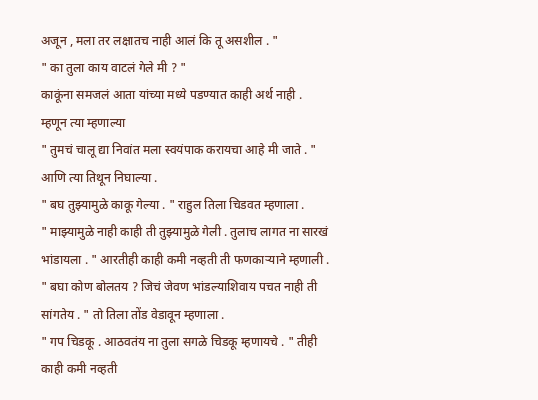अजून , मला तर लक्षातच नाही आलं कि तू असशील . "
" का तुला काय वाटलं गेले मी ? "
काकूंना समजलं आता यांच्या मध्ये पडण्यात काही अर्थ नाही . म्हणून त्या म्हणाल्या
" तुमचं चालू द्या निवांत मला स्वयंपाक करायचा आहे मी जाते . "
आणि त्या तिथून निघाल्या .
" बघ तुझ्यामुळे काकू गेल्या . " राहुल तिला चिडवत म्हणाला .
" माझ्यामुळे नाही काही ती तुझ्यामुळे गेली . तुलाच लागत ना सारखं भांडायला . " आरतीही काही कमी नव्हती ती फणकाऱ्याने म्हणाली .
" बघा कोण बोलतय ? जिचं जेवण भांडल्याशिवाय पचत नाही ती सांगतेय . " तो तिला तोंड वेडावून म्हणाला .
" गप चिडकू . आठवतंय ना तुला सगळे चिडकू म्हणायचे . " तीही काही कमी नव्हती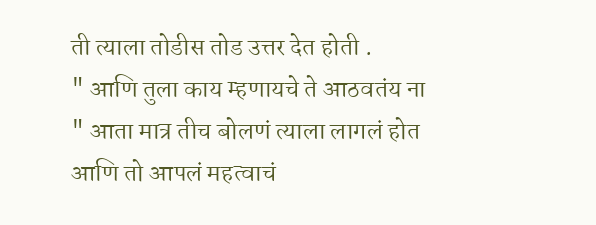ती त्याला तोडीस तोड उत्तर देत होती .
" आणि तुला काय म्हणायचे ते आठवतंय ना " आता मात्र तीच बोलणं त्याला लागलं होत आणि तो आपलं महत्वाचं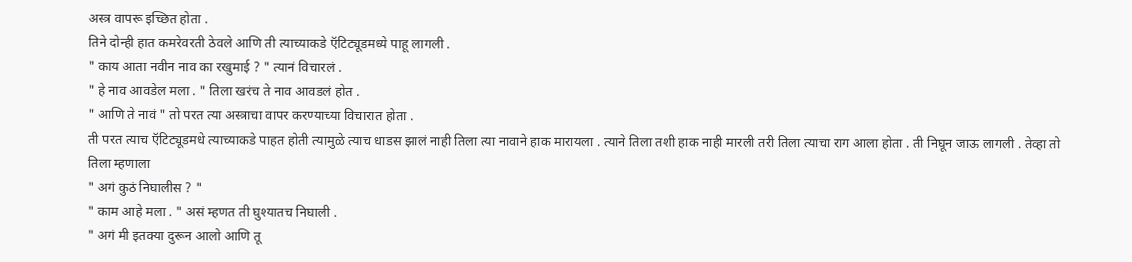अस्त्र वापरू इच्छित होता .
तिने दोन्ही हात कमरेवरती ठेवले आणि ती त्याच्याकडे ऍटिट्यूडमध्ये पाहू लागली .
" काय आता नवीन नाव का रखुमाई ? " त्यानं विचारलं .
" हे नाव आवडेल मला . " तिला खरंच ते नाव आवडलं होत .
" आणि ते नावं " तो परत त्या अस्त्राचा वापर करण्याच्या विचारात होता .
ती परत त्याच ऍटिट्यूडमधे त्याच्याकडे पाहत होती त्यामुळे त्याच धाडस झालं नाही तिला त्या नावाने हाक मारायला . त्याने तिला तशी हाक नाही मारली तरी तिला त्याचा राग आला होता . ती निघून जाऊ लागली . तेव्हा तो तिला म्हणाला
" अगं कुठं निघालीस ? "
" काम आहे मला . " असं म्हणत ती घुश्यातच निघाली .
" अगं मी इतक्या दुरून आलो आणि तू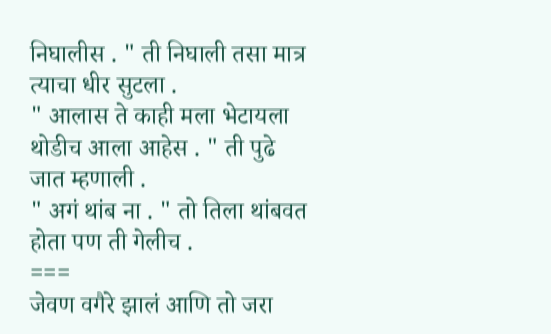निघालीस . " ती निघाली तसा मात्र त्याचा धीर सुटला .
" आलास ते काही मला भेटायला थोडीच आला आहेस . " ती पुढे जात म्हणाली .
" अगं थांब ना . " तो तिला थांबवत होता पण ती गेलीच .
===
जेवण वगैरे झालं आणि तो जरा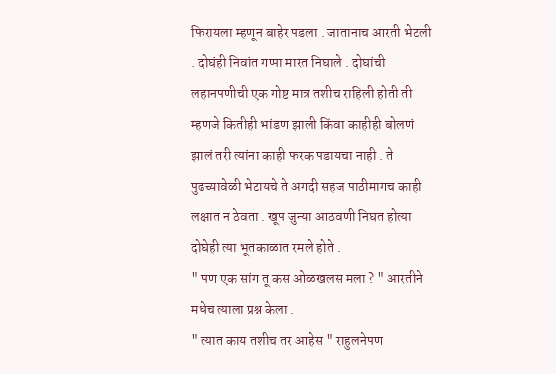फिरायला म्हणून बाहेर पडला . जातानाच आरती भेटली . दोघंही निवांत गप्पा मारत निघाले . दोघांची लहानपणीची एक गोष्ट मात्र तशीच राहिली होती ती म्हणजे कितीही भांडण झाली किंवा काहीही बोलणं झालं तरी त्यांना काही फरक पडायचा नाही . ते पुढच्यावेळी भेटायचे ते अगदी सहज पाठीमागच काही लक्षात न ठेवता . खूप जुन्या आठवणी निघत होत्या दोघेही त्या भूतकाळात रमले होते .
" पण एक सांग तू कस ओळखलस मला ? " आरतीने मधेच त्याला प्रश्न केला .
" त्यात काय तशीच तर आहेस " राहुलनेपण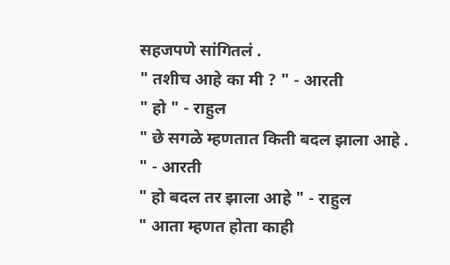सहजपणे सांगितलं .
" तशीच आहे का मी ? " - आरती
" हो " - राहुल
" छे सगळे म्हणतात किती बदल झाला आहे . " - आरती
" हो बदल तर झाला आहे " - राहुल
" आता म्हणत होता काही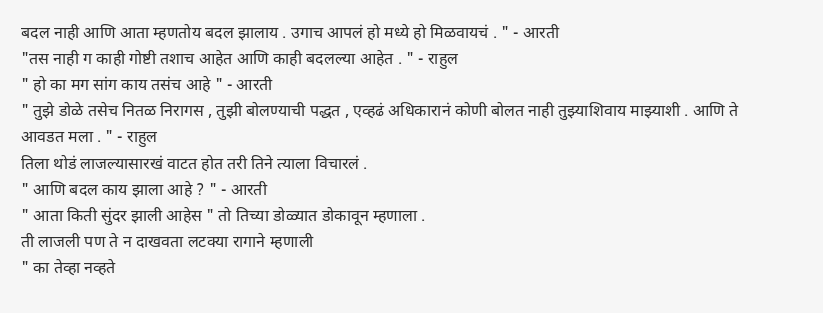बदल नाही आणि आता म्हणतोय बदल झालाय . उगाच आपलं हो मध्ये हो मिळवायचं . " - आरती
"तस नाही ग काही गोष्टी तशाच आहेत आणि काही बदलल्या आहेत . " - राहुल
" हो का मग सांग काय तसंच आहे " - आरती
" तुझे डोळे तसेच नितळ निरागस , तुझी बोलण्याची पद्धत , एव्हढं अधिकारानं कोणी बोलत नाही तुझ्याशिवाय माझ्याशी . आणि ते आवडत मला . " - राहुल
तिला थोडं लाजल्यासारखं वाटत होत तरी तिने त्याला विचारलं .
" आणि बदल काय झाला आहे ? " - आरती
" आता किती सुंदर झाली आहेस " तो तिच्या डोळ्यात डोकावून म्हणाला .
ती लाजली पण ते न दाखवता लटक्या रागाने म्हणाली
" का तेव्हा नव्हते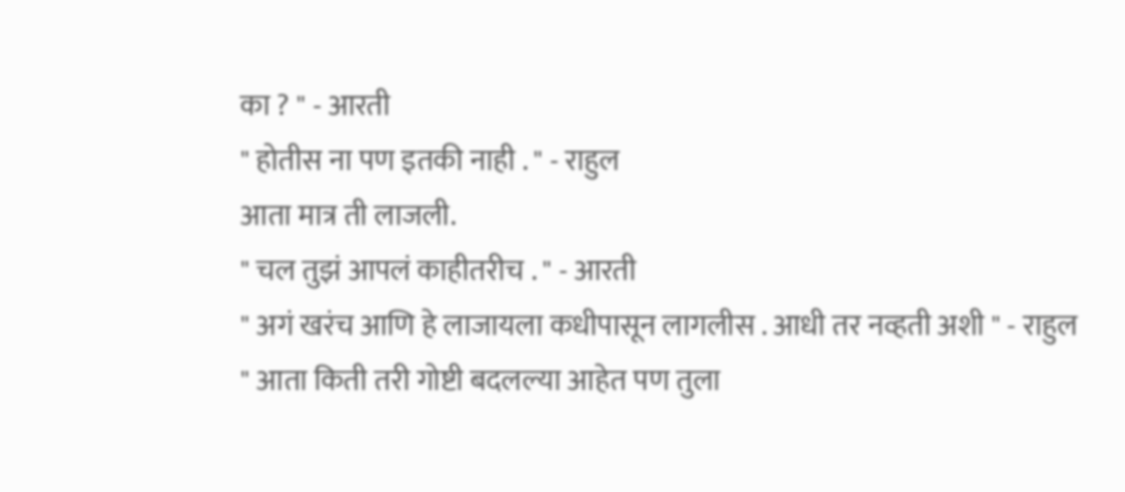का ? " - आरती
" होतीस ना पण इतकी नाही . " - राहुल
आता मात्र ती लाजली.
" चल तुझं आपलं काहीतरीच . " - आरती
" अगं खरंच आणि हे लाजायला कधीपासून लागलीस . आधी तर नव्हती अशी " - राहुल
" आता किती तरी गोष्टी बदलल्या आहेत पण तुला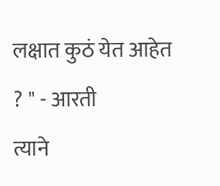लक्षात कुठं येत आहेत ? " - आरती
त्याने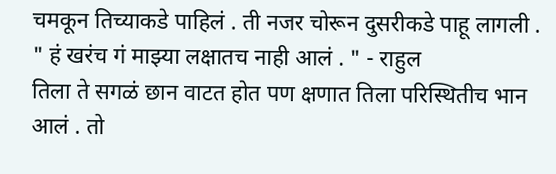चमकून तिच्याकडे पाहिलं . ती नजर चोरून दुसरीकडे पाहू लागली .
" हं खरंच गं माझ्या लक्षातच नाही आलं . " - राहुल
तिला ते सगळं छान वाटत होत पण क्षणात तिला परिस्थितीच भान आलं . तो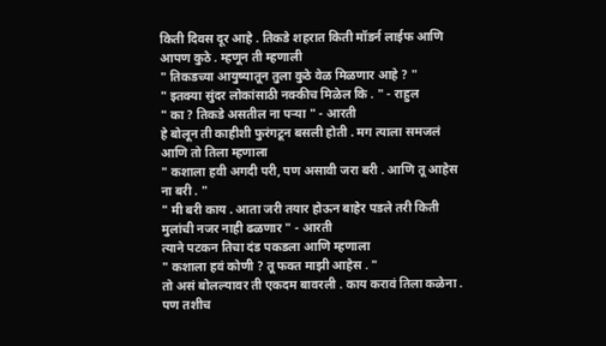किती दिवस दूर आहे . तिकडे शहरात किती मॉडर्न लाईफ आणि आपण कुठे . म्हणून ती म्हणाली
" तिकडच्या आयुष्यातून तुला कुठे वेळ मिळणार आहे ? "
" इतक्या सुंदर लोकांसाठी नक्कीच मिळेल कि . " - राहुल
" का ? तिकडे असतील ना पऱ्या " - आरती
हे बोलून ती काहीशी फुरंगटून बसली होती . मग त्याला समजलं आणि तो तिला म्हणाला
" कशाला हवी अगदी परी, पण असावी जरा बरी . आणि तू आहेस ना बरी . "
" मी बरी काय . आता जरी तयार होऊन बाहेर पडले तरी किती मुलांची नजर नाही ढळणार " - आरती
त्याने पटकन तिचा दंड पकडला आणि म्हणाला
" कशाला हवं कोणी ? तू फक्त माझी आहेस . "
तो असं बोलल्यावर ती एकदम बावरली . काय करावं तिला कळेना . पण तशीच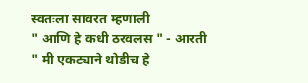स्वतःला सावरत म्हणाली
" आणि हे कधी ठरवलस " - आरती
" मी एकट्याने थोडीच हे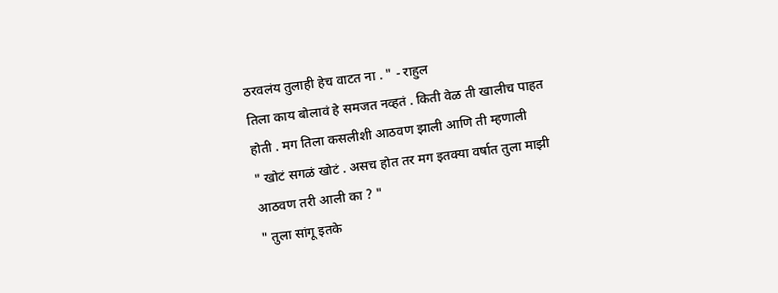ठरवलंय तुलाही हेच वाटत ना . " - राहुल
तिला काय बोलावं हे समजत नव्हतं . किती वेळ ती खालीच पाहत होती . मग तिला कसलीशी आठवण झाली आणि ती म्हणाली
" खोटं सगळं खोटं . असच होत तर मग इतक्या वर्षात तुला माझी आठवण तरी आली का ? "
" तुला सांगू इतके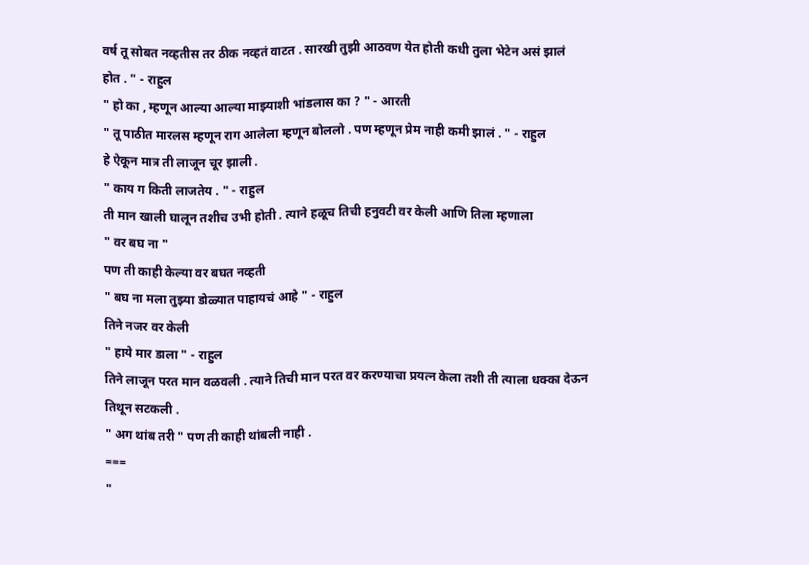वर्ष तू सोबत नव्हतीस तर ठीक नव्हतं वाटत . सारखी तुझी आठवण येत होती कधी तुला भेटेन असं झालं होत . " - राहुल
" हो का , म्हणून आल्या आल्या माझ्याशी भांडलास का ? " - आरती
" तू पाठीत मारलस म्हणून राग आलेला म्हणून बोललो . पण म्हणून प्रेम नाही कमी झालं . " - राहुल
हे ऐकून मात्र ती लाजून चूर झाली .
" काय ग किती लाजतेय . " - राहुल
ती मान खाली घालून तशीच उभी होती . त्याने हळूच तिची हनुवटी वर केली आणि तिला म्हणाला
" वर बघ ना "
पण ती काही केल्या वर बघत नव्हती
" बघ ना मला तुझ्या डोळ्यात पाहायचं आहे " - राहुल
तिने नजर वर केली
" हाये मार डाला " - राहुल
तिने लाजून परत मान वळवली . त्याने तिची मान परत वर करण्याचा प्रयत्न केला तशी ती त्याला धक्का देऊन तिथून सटकली .
" अग थांब तरी " पण ती काही थांबली नाही .
===
"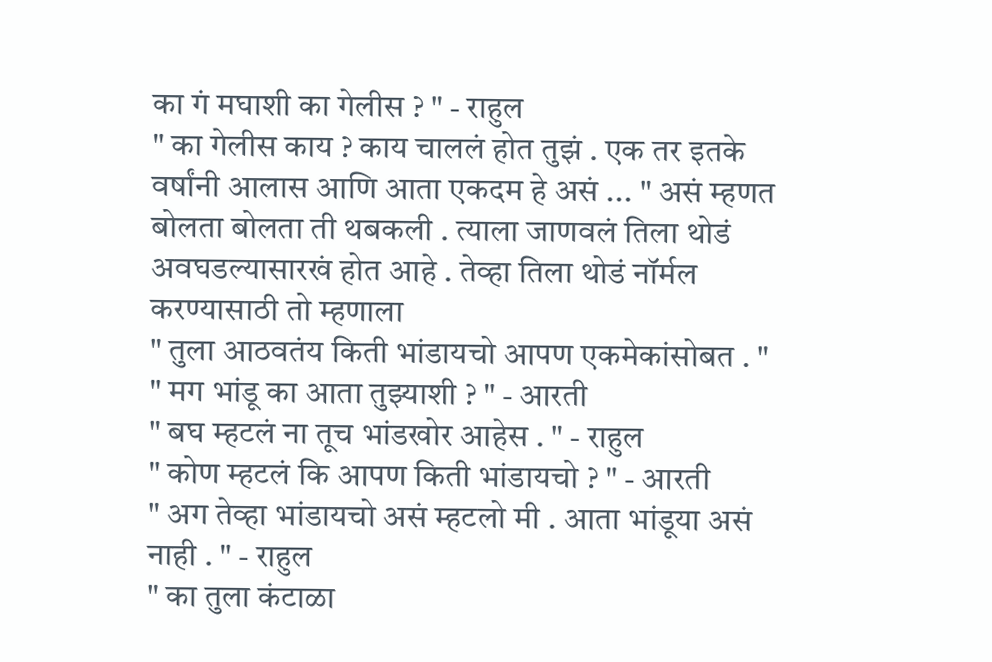का गं मघाशी का गेलीस ? " - राहुल
" का गेलीस काय ? काय चाललं होत तुझं . एक तर इतके वर्षांनी आलास आणि आता एकदम हे असं ... " असं म्हणत बोलता बोलता ती थबकली . त्याला जाणवलं तिला थोडं अवघडल्यासारखं होत आहे . तेव्हा तिला थोडं नॉर्मल करण्यासाठी तो म्हणाला
" तुला आठवतंय किती भांडायचो आपण एकमेकांसोबत . "
" मग भांडू का आता तुझ्याशी ? " - आरती
" बघ म्हटलं ना तूच भांडखोर आहेस . " - राहुल
" कोण म्हटलं कि आपण किती भांडायचो ? " - आरती
" अग तेव्हा भांडायचो असं म्हटलो मी . आता भांडूया असं नाही . " - राहुल
" का तुला कंटाळा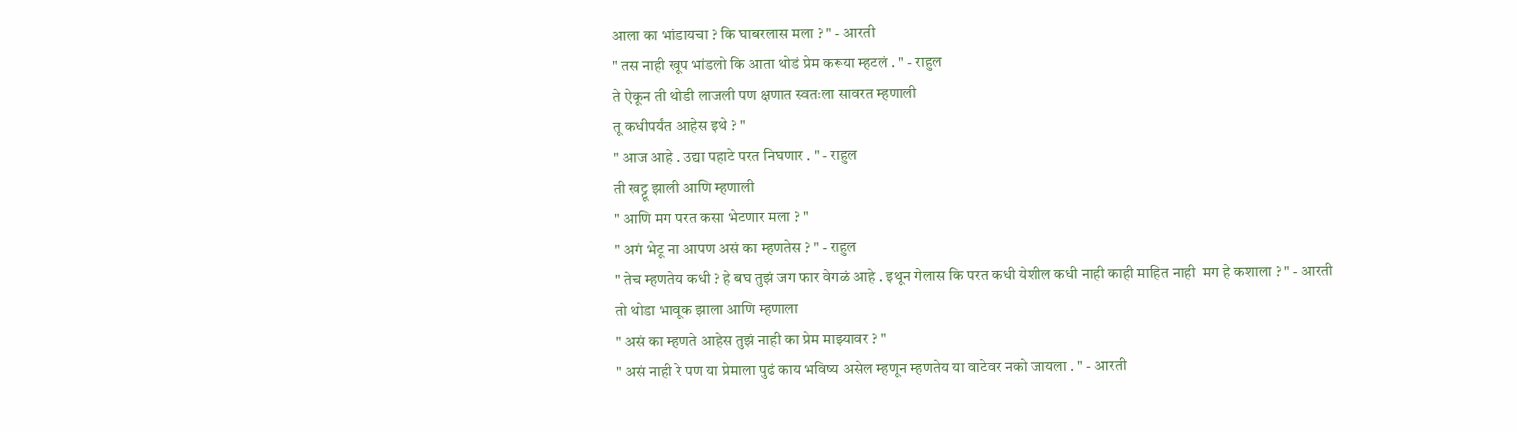आला का भांडायचा ? कि घाबरलास मला ? " - आरती
" तस नाही खूप भांडलो कि आता थोडं प्रेम करूया म्हटलं . " - राहुल
ते ऐकून ती थोडी लाजली पण क्षणात स्वतःला सावरत म्हणाली
तू कधीपर्यंत आहेस इथे ? "
" आज आहे . उद्या पहाटे परत निघणार . " - राहुल
ती खट्टू झाली आणि म्हणाली
" आणि मग परत कसा भेटणार मला ? "
" अगं भेटू ना आपण असं का म्हणतेस ? " - राहुल
" तेच म्हणतेय कधी ? हे बघ तुझं जग फार वेगळं आहे . इथून गेलास कि परत कधी येशील कधी नाही काही माहित नाही  मग हे कशाला ? " - आरती
तो थोडा भावूक झाला आणि म्हणाला
" असं का म्हणते आहेस तुझं नाही का प्रेम माझ्यावर ? "
" असं नाही रे पण या प्रेमाला पुढं काय भविष्य असेल म्हणून म्हणतेय या वाटेवर नको जायला . " - आरती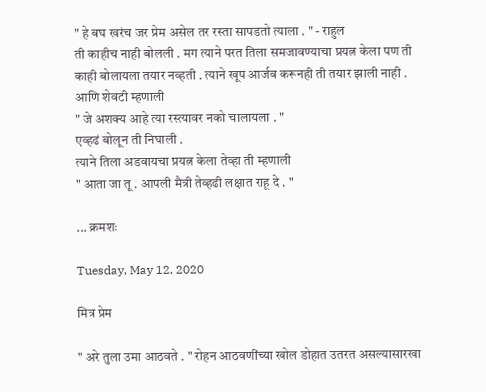" हे बघ खरंच जर प्रेम असेल तर रस्ता सापडतो त्याला . " - राहुल
ती काहीच नाही बोलली . मग त्याने परत तिला समजावण्याचा प्रयत्न केला पण ती काही बोलायला तयार नव्हती . त्याने खूप आर्जव करूनही ती तयार झाली नाही . आणि शेवटी म्हणाली
" जे अशक्य आहे त्या रस्त्यावर नको चालायला . "
एव्हढं बोलून ती निघाली .
त्याने तिला अडवायचा प्रयत्न केला तेव्हा ती म्हणाली
" आता जा तू . आपली मैत्री तेव्हढी लक्षात राहू दे . "

... क्रमशः

Tuesday, May 12, 2020

मित्र प्रेम

" अरे तुला उमा आठवते . " रोहन आठवणींच्या खोल डोहात उतरत असल्यासारखा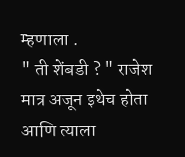म्हणाला .
" ती शेंबडी ? " राजेश मात्र अजून इथेच होता आणि त्याला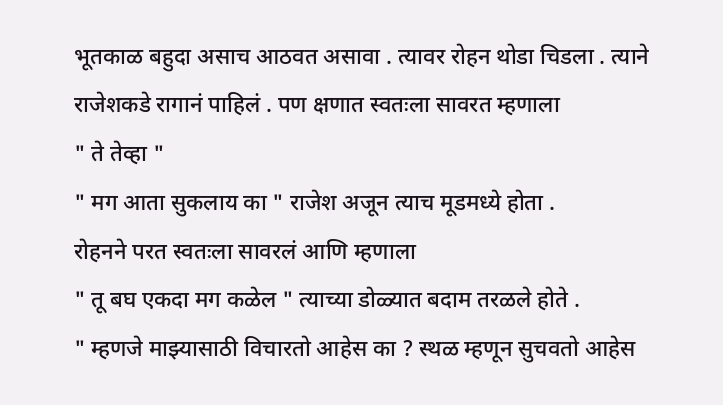भूतकाळ बहुदा असाच आठवत असावा . त्यावर रोहन थोडा चिडला . त्याने राजेशकडे रागानं पाहिलं . पण क्षणात स्वतःला सावरत म्हणाला
" ते तेव्हा "
" मग आता सुकलाय का " राजेश अजून त्याच मूडमध्ये होता .
रोहनने परत स्वतःला सावरलं आणि म्हणाला
" तू बघ एकदा मग कळेल " त्याच्या डोळ्यात बदाम तरळले होते .
" म्हणजे माझ्यासाठी विचारतो आहेस का ? स्थळ म्हणून सुचवतो आहेस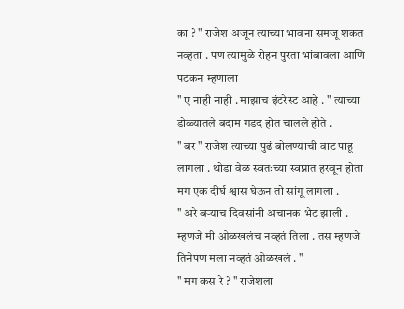का ? " राजेश अजून त्याच्या भावना समजू शकत नव्हता . पण त्यामुळे रोहन पुरता भांबावला आणि पटकन म्हणाला
" ए नाही नाही . माझाच इंटरेस्ट आहे . " त्याच्या डोळ्यातले बदाम गडद होत चालले होते .
" बर " राजेश त्याच्या पुढं बोलण्याची वाट पाहू लागला . थोडा वेळ स्वतःच्या स्वप्नात हरवून होता मग एक दीर्घ श्वास घेऊन तो सांगू लागला .
" अरे बऱ्याच दिवसांनी अचानक भेट झाली . म्हणजे मी ओळखलंच नव्हतं तिला . तस म्हणजे तिनेपण मला नव्हतं ओळखलं . "
" मग कस रे ? " राजेशला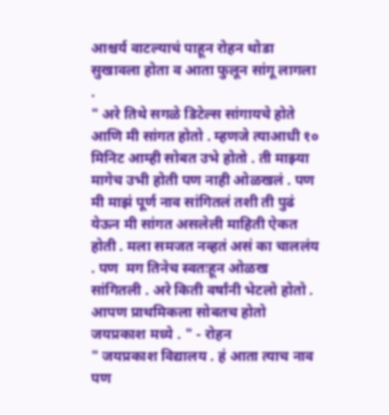आश्चर्य वाटल्याचं पाहून रोहन थोडा सुखावला होता व आता फुलून सांगू लागला .
" अरे तिथे सगळे डिटेल्स सांगायचे होते आणि मी सांगत होतो . म्हणजे त्याआधी १० मिनिट आम्ही सोबत उभे होतो . ती माझ्या मागेच उभी होती पण नाही ओळखलं . पण मी माझं पूर्ण नाव सांगितलं तशी ती पुढं येऊन मी सांगत असलेली माहिती ऐकत होती . मला समजत नव्हतं असं का चाललंय . पण  मग तिनेच स्वतःहून ओळख सांगितली . अरे किती वर्षांनी भेटलो होतो . आपण प्राथमिकला सोबतच होतो जयप्रकाश मध्ये . " - रोहन
" जयप्रकाश विद्यालय . हं आता त्याच नाव पण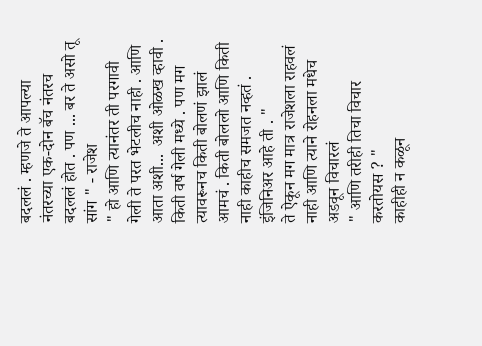बदललं . म्हणजे ते आपल्या नंतरच्या एक-दोन बॅच नंतरच बदललं होत . पण ... बर ते असो तू सांग " - राजेश
" हो आणि त्यानंतर ती परगावी गेली ते परत भेटलीच नाही . आणि आता अशी...  अशी ओळख व्हावी . किती वर्ष गेली मध्ये . पण मग त्यावरूनच किती बोलणं झालं आमचं . किती बोललो आणि किती नाही काहीच समजत नव्हतं . इंजिनिअर आहे ती . "
ते ऐकून मग मात्र राजेशला राहवलं नाही आणि त्याने रोहनला मधेच अडवून विचारलं
" आणि तरीही तिचा विचार करतोयस ? "
काहीही न कळून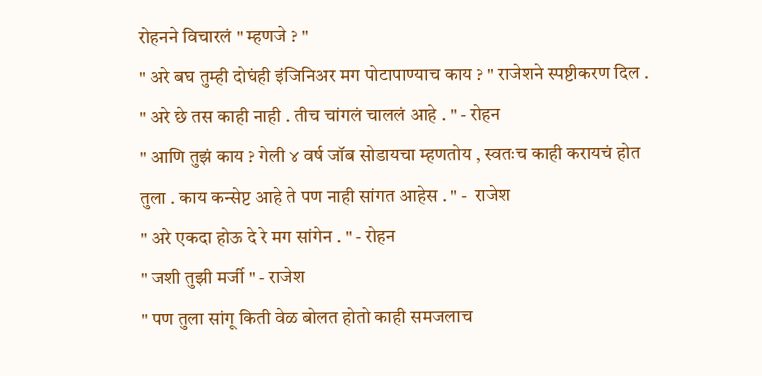रोहनने विचारलं " म्हणजे ? "
" अरे बघ तुम्ही दोघंही इंजिनिअर मग पोटापाण्याच काय ? " राजेशने स्पष्टीकरण दिल .
" अरे छे तस काही नाही . तीच चांगलं चाललं आहे . " - रोहन
" आणि तुझं काय ? गेली ४ वर्ष जॉब सोडायचा म्हणतोय , स्वतःच काही करायचं होत तुला . काय कन्सेप्ट आहे ते पण नाही सांगत आहेस . " -  राजेश
" अरे एकदा होऊ दे रे मग सांगेन . " - रोहन
" जशी तुझी मर्जी " - राजेश
" पण तुला सांगू किती वेळ बोलत होतो काही समजलाच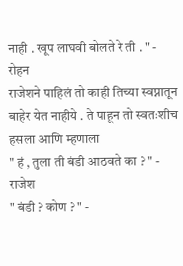नाही . खूप लाघवी बोलते रे ती . " - रोहन
राजेशने पाहिलं तो काही तिच्या स्वप्नातून बाहेर येत नाहीये . ते पाहून तो स्वतःशीच हसला आणि म्हणाला
" हं , तुला ती बंडी आठवते का ? " - राजेश
" बंडी ? कोण ? " -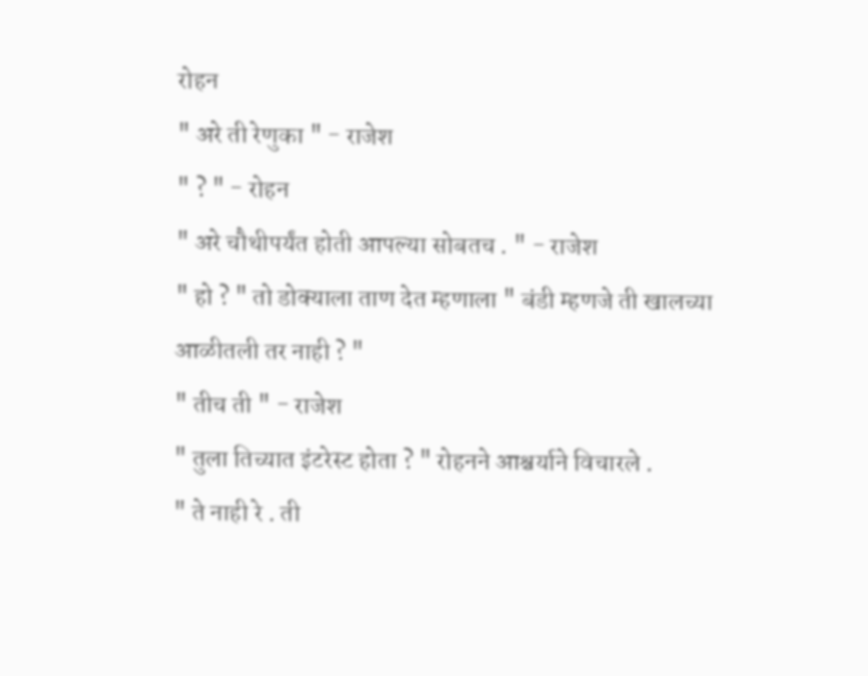रोहन
" अरे ती रेणुका " - राजेश
" ? " - रोहन
" अरे चौथीपर्यंत होती आपल्या सोबतच . " - राजेश
" हो ? " तो डोक्याला ताण देत म्हणाला " बंडी म्हणजे ती खालच्या आळीतली तर नाही ? "
" तीच ती " - राजेश
" तुला तिच्यात इंटरेस्ट होता ? " रोहनने आश्चर्याने विचारले .
" ते नाही रे . ती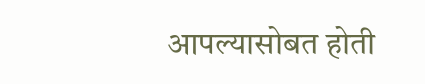आपल्यासोबत होती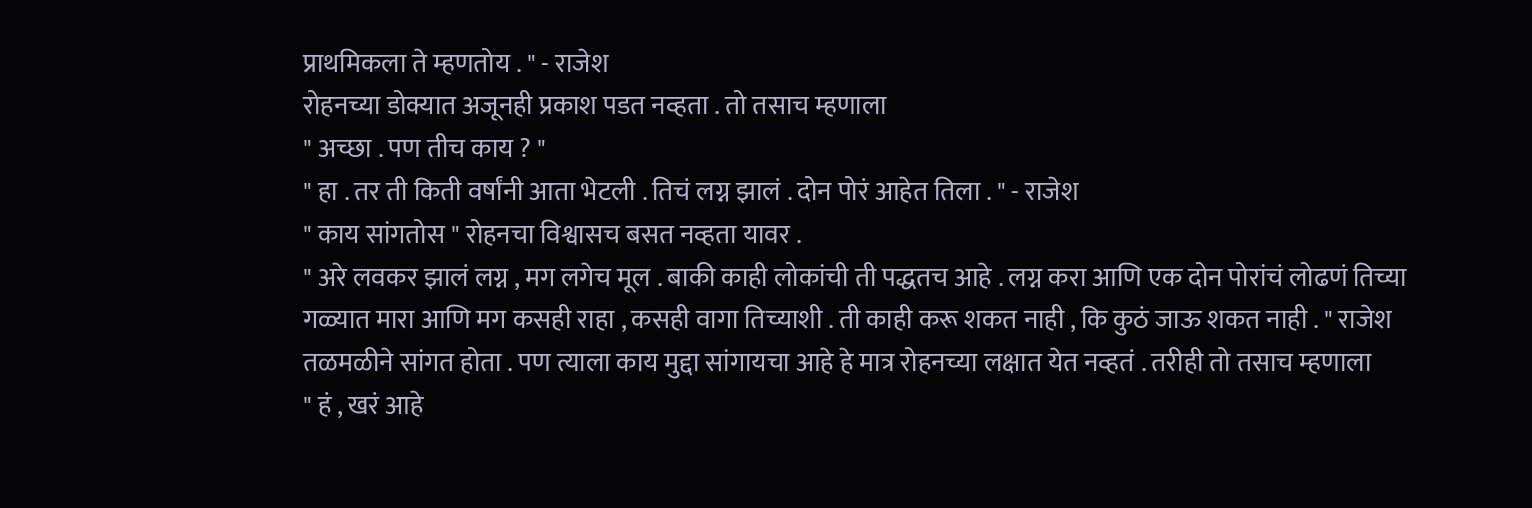प्राथमिकला ते म्हणतोय . " - राजेश
रोहनच्या डोक्यात अजूनही प्रकाश पडत नव्हता . तो तसाच म्हणाला
" अच्छा . पण तीच काय ? "
" हा . तर ती किती वर्षांनी आता भेटली . तिचं लग्न झालं . दोन पोरं आहेत तिला . " - राजेश
" काय सांगतोस " रोहनचा विश्वासच बसत नव्हता यावर .
" अरे लवकर झालं लग्न , मग लगेच मूल . बाकी काही लोकांची ती पद्धतच आहे . लग्न करा आणि एक दोन पोरांचं लोढणं तिच्या गळ्यात मारा आणि मग कसही राहा , कसही वागा तिच्याशी . ती काही करू शकत नाही , कि कुठं जाऊ शकत नाही . " राजेश तळमळीने सांगत होता . पण त्याला काय मुद्दा सांगायचा आहे हे मात्र रोहनच्या लक्षात येत नव्हतं . तरीही तो तसाच म्हणाला
" हं , खरं आहे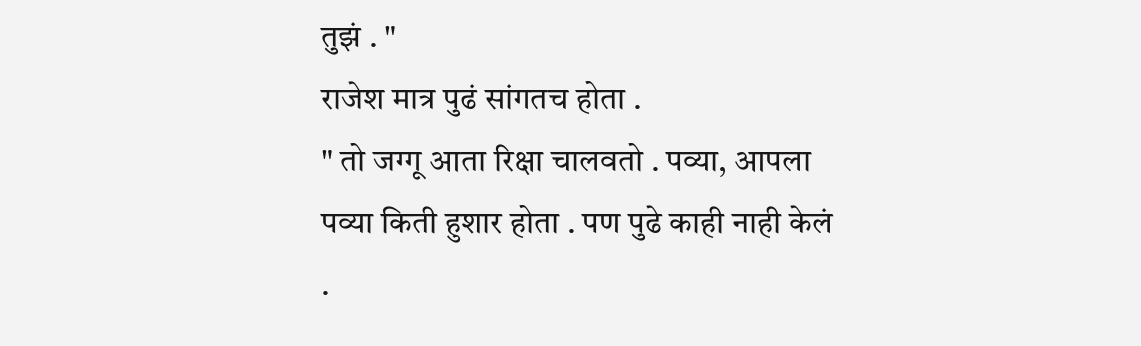तुझं . "
राजेश मात्र पुढं सांगतच होता .
" तो जग्गू आता रिक्षा चालवतो . पव्या, आपला पव्या किती हुशार होता . पण पुढे काही नाही केलं .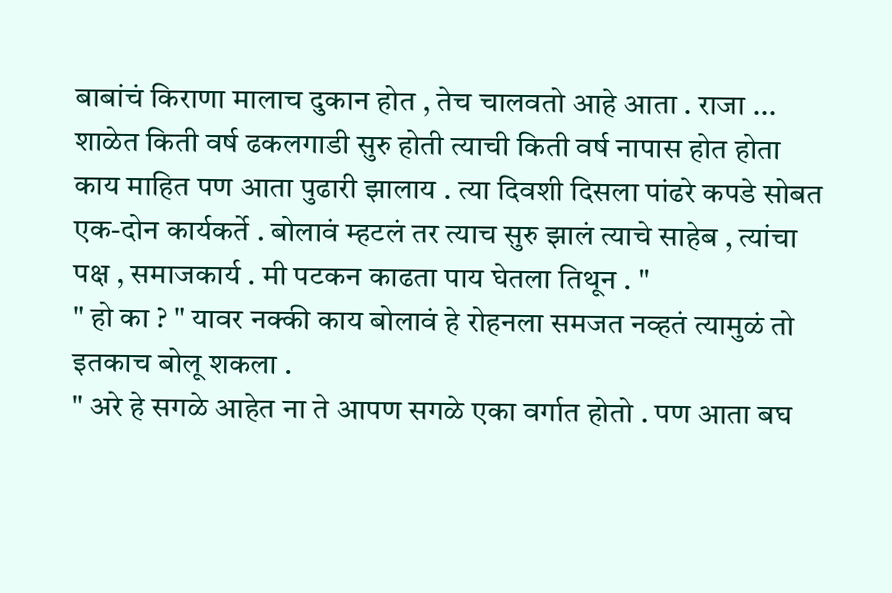बाबांचं किराणा मालाच दुकान होत , तेच चालवतो आहे आता . राजा ... शाळेत किती वर्ष ढकलगाडी सुरु होती त्याची किती वर्ष नापास होत होता काय माहित पण आता पुढारी झालाय . त्या दिवशी दिसला पांढरे कपडे सोबत एक-दोन कार्यकर्ते . बोलावं म्हटलं तर त्याच सुरु झालं त्याचे साहेब , त्यांचा पक्ष , समाजकार्य . मी पटकन काढता पाय घेतला तिथून . "
" हो का ? " यावर नक्की काय बोलावं हे रोहनला समजत नव्हतं त्यामुळं तो इतकाच बोलू शकला .
" अरे हे सगळे आहेत ना ते आपण सगळे एका वर्गात होतो . पण आता बघ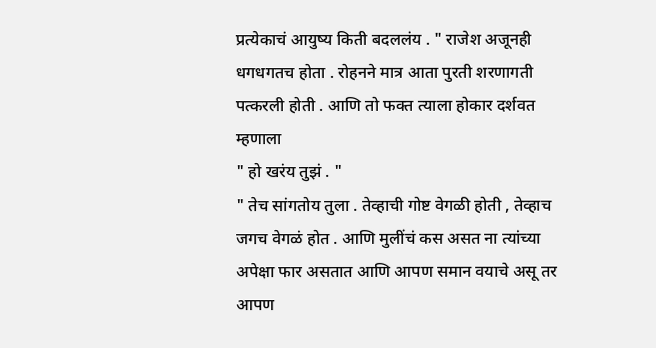प्रत्येकाचं आयुष्य किती बदललंय . " राजेश अजूनही धगधगतच होता . रोहनने मात्र आता पुरती शरणागती पत्करली होती . आणि तो फक्त त्याला होकार दर्शवत म्हणाला
" हो खरंय तुझं . "
" तेच सांगतोय तुला . तेव्हाची गोष्ट वेगळी होती , तेव्हाच जगच वेगळं होत . आणि मुलींचं कस असत ना त्यांच्या अपेक्षा फार असतात आणि आपण समान वयाचे असू तर आपण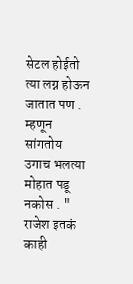सेटल होईतो त्या लग्न होऊन जातात पण . म्हणून सांगतोय उगाच भलत्या मोहात पडू नकोस . "
राजेश इतकं काही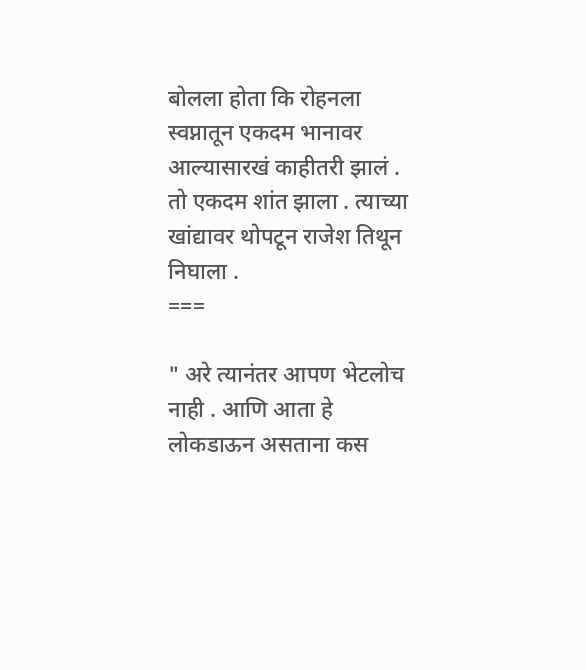बोलला होता कि रोहनला स्वप्नातून एकदम भानावर आल्यासारखं काहीतरी झालं . तो एकदम शांत झाला . त्याच्या खांद्यावर थोपटून राजेश तिथून निघाला .
===

" अरे त्यानंतर आपण भेटलोच नाही . आणि आता हे लोकडाऊन असताना कस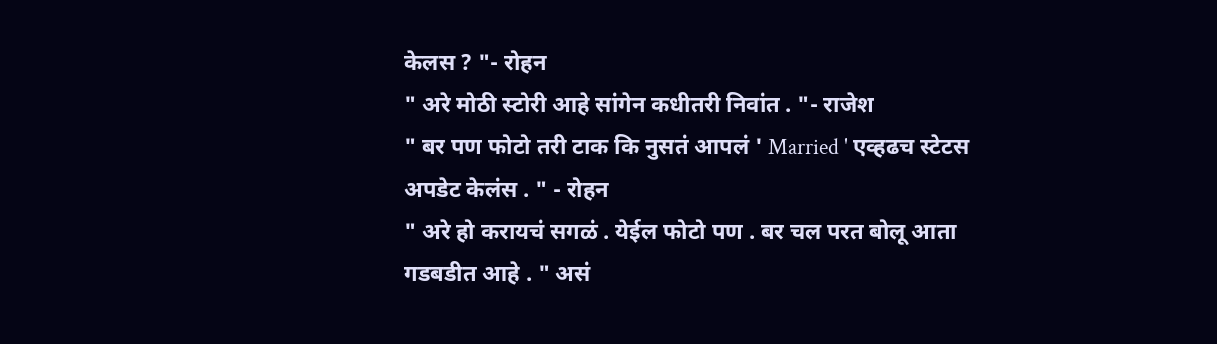केलस ? "- रोहन
" अरे मोठी स्टोरी आहे सांगेन कधीतरी निवांत . "- राजेश
" बर पण फोटो तरी टाक कि नुसतं आपलं ' Married ' एव्हढच स्टेटस अपडेट केलंस . " - रोहन
" अरे हो करायचं सगळं . येईल फोटो पण . बर चल परत बोलू आता गडबडीत आहे . " असं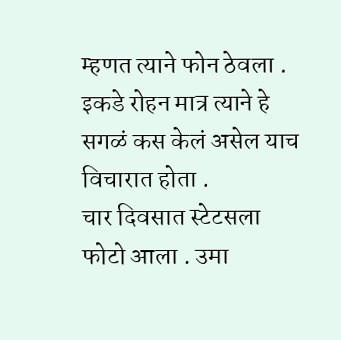म्हणत त्याने फोन ठेवला . इकडे रोहन मात्र त्याने हे सगळं कस केलं असेल याच विचारात होता .
चार दिवसात स्टेटसला फोटो आला . उमा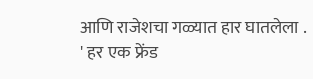आणि राजेशचा गळ्यात हार घातलेला .
' हर एक फ्रेंड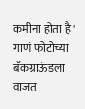कमीना होता है ' गाणं फोटोच्या बॅकग्राऊंडला वाजत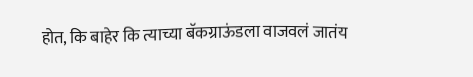होत, कि बाहेर कि त्याच्या बॅकग्राऊंडला वाजवलं जातंय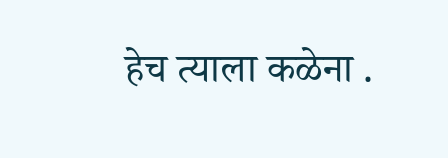हेच त्याला कळेना .